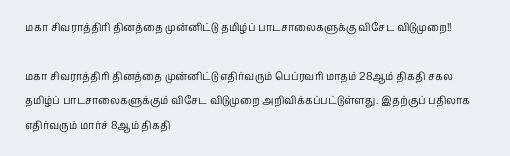மகா சிவராத்திரி தினத்தை முன்னிட்டு தமிழ்ப் பாடசாலைகளுக்கு விசேட விடுமுறை!!

மகா சிவராத்திரி தினத்தை முன்னிட்டு எதிர்வரும் பெப்ரவரி மாதம் 28ஆம் திகதி சகல தமிழ்ப் பாடசாலைகளுக்கும் விசேட விடுமுறை அறிவிக்கப்பட்டுள்ளது. இதற்குப் பதிலாக எதிர்வரும் மார்ச் 8ஆம் திகதி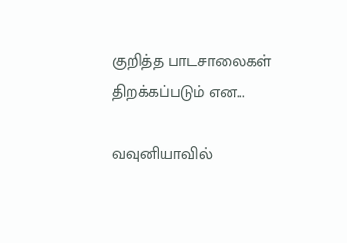குறித்த பாடசாலைகள் திறக்கப்படும் என...

வவுனியாவில்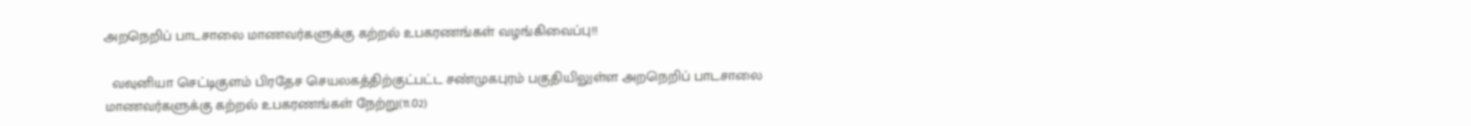அறநெறிப் பாடசாலை மாணவர்களுக்கு கற்றல் உபகரணங்கள் வழங்கிவைப்பு!!

  வவுனியா செட்டிகுளம் பிரதேச செயலகத்திற்குட்பட்ட சண்முகபுரம் பகுதியிலுள்ள அறநெறிப் பாடசாலை மாணவர்களுக்கு கற்றல் உபகரணங்கள் நேற்று(11.02)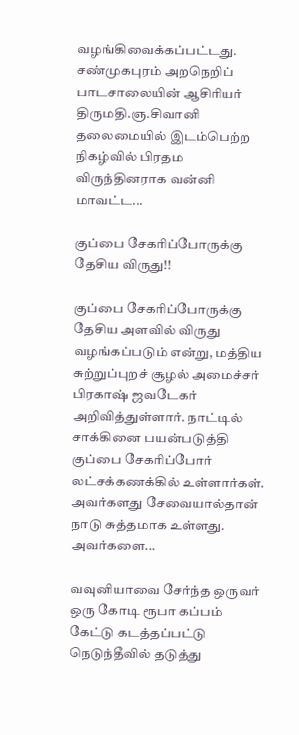வழங்கிவைக்கப்பட்டது. சண்முகபுரம் அறநெறிப் பாடசாலையின் ஆசிரியர் திருமதி.ஞ.சிவானி தலைமையில் இடம்பெற்ற நிகழ்வில் பிரதம விருந்தினராக வன்னி மாவட்ட...

குப்பை சேகரிப்போருக்கு தேசிய விருது!!

குப்பை சேகரிப்போருக்கு தேசிய அளவில் விருது வழங்கப்படும் என்று, மத்திய சுற்றுப்புறச் சூழல் அமைச்சர் பிரகாஷ் ஜவடேகர் அறிவித்துள்ளார். நாட்டில் சாக்கினை பயன்படுத்தி குப்பை சேகரிப்போர் லட்சக்கணக்கில் உள்ளார்கள். அவர்களது சேவையால்தான் நாடு சுத்தமாக உள்ளது. அவர்களை...

வவுனியாவை சேர்ந்த ஒருவர் ஒரு கோடி ரூபா கப்பம் கேட்டு கடத்தப்பட்டு நெடுந்தீவில் தடுத்து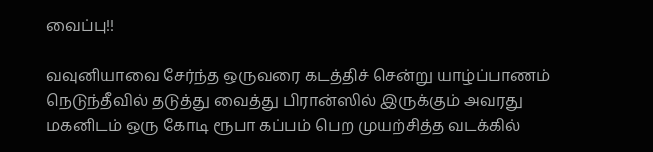வைப்பு!!

வவுனியாவை சேர்ந்த ஒருவரை கடத்திச் சென்று யாழ்ப்பாணம் நெடுந்தீவில் தடுத்து வைத்து பிரான்ஸில் இருக்கும் அவரது மகனிடம் ஒரு கோடி ரூபா கப்பம் பெற முயற்சித்த வடக்கில்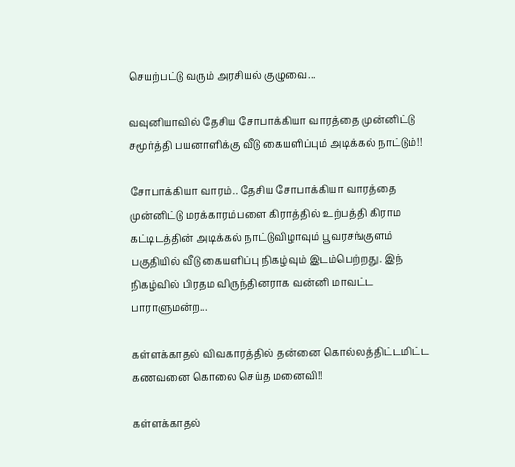செயற்பட்டு வரும் அரசியல் குழுவை...

வவுனியாவில் தேசிய சோபாக்கியா வாரத்தை முன்னிட்டு சமூர்த்தி பயனாளிக்கு வீடு கையளிப்பும் அடிக்கல் நாட்டும்!!

சோபாக்கியா வாரம்.. தேசிய சோபாக்கியா வாரத்தை முன்னிட்டு மரக்காரம்பளை கிராத்தில் உற்பத்தி கிராம கட்டிடத்தின் அடிக்கல் நாட்டுவிழாவும் பூவரசங்குளம் பகுதியில் வீடு கையளிப்பு நிகழ்வும் இடம்பெற்றது. இந் நிகழ்வில் பிரதம விருந்தினராக வன்னி மாவட்ட பாராளுமன்ற...

கள்ளக்காதல் விவகாரத்தில் தன்னை கொல்லத்திட்டமிட்ட கணவனை கொலை செய்த மனைவி!!

கள்ளக்காதல்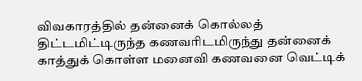விவகாரத்தில் தன்னைக் கொல்லத் திட்டமிட்டிருந்த கணவரிடமிருந்து தன்னைக் காத்துக் கொள்ள மனைவி கணவனை வெட்டிக்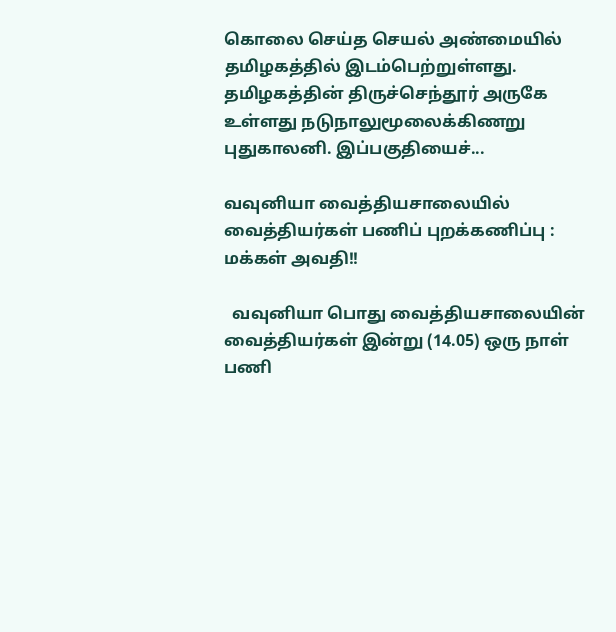கொலை செய்த செயல் அண்மையில் தமிழகத்தில் இடம்பெற்றுள்ளது. தமிழகத்தின் திருச்செந்தூர் அருகே உள்ளது நடுநாலுமூலைக்கிணறு புதுகாலனி. இப்பகுதியைச்...

வவுனியா வைத்தியசாலையில் வைத்தியர்கள் பணிப் புறக்கணிப்பு : மக்கள் அவதி!!

  வவுனியா பொது வைத்தியசாலையின் வைத்தியர்கள் இன்று (14.05) ஒரு நாள் பணி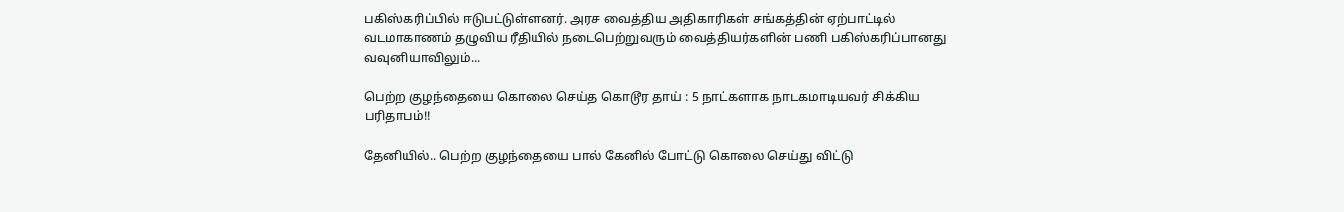பகிஸ்கரிப்பில் ஈடுபட்டுள்ளனர். அரச வைத்திய அதிகாரிகள் சங்கத்தின் ஏற்பாட்டில் வடமாகாணம் தழுவிய ரீதியில் நடைபெற்றுவரும் வைத்தியர்களின் பணி பகிஸ்கரிப்பானது வவுனியாவிலும்...

பெற்ற குழந்தையை கொலை செய்த கொடூர தாய் : 5 நாட்களாக நாடகமாடியவர் சிக்கிய பரிதாபம்!!

தேனியில்.. பெற்ற குழந்தையை பால் கேனில் போட்டு கொலை செய்து விட்டு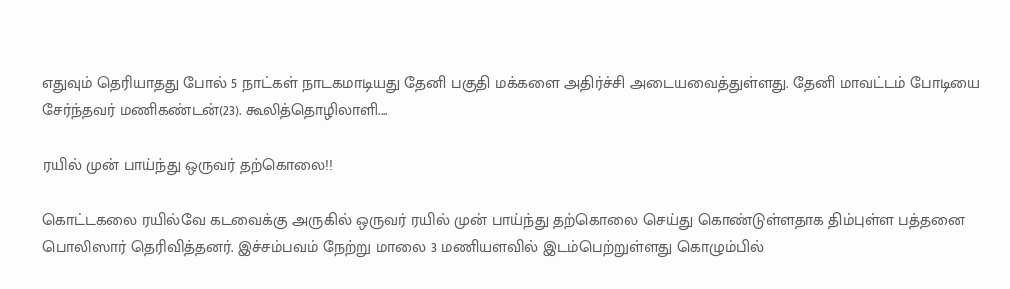எதுவும் தெரியாதது போல் 5 நாட்கள் நாடகமாடியது தேனி பகுதி மக்களை அதிர்ச்சி அடையவைத்துள்ளது. தேனி மாவட்டம் போடியை சேர்ந்தவர் மணிகண்டன்(23). கூலித்தொழிலாளி....

ரயில் முன் பாய்ந்து ஒருவர் தற்கொலை!!

கொட்டகலை ரயில்வே கடவைக்கு அருகில் ஒருவர் ரயில் முன் பாய்ந்து தற்கொலை செய்து கொண்டுள்ளதாக திம்புள்ள பத்தனை பொலிஸார் தெரிவித்தனர். இச்சம்பவம் நேற்று மாலை 3 மணியளவில் இடம்பெற்றுள்ளது கொழும்பில்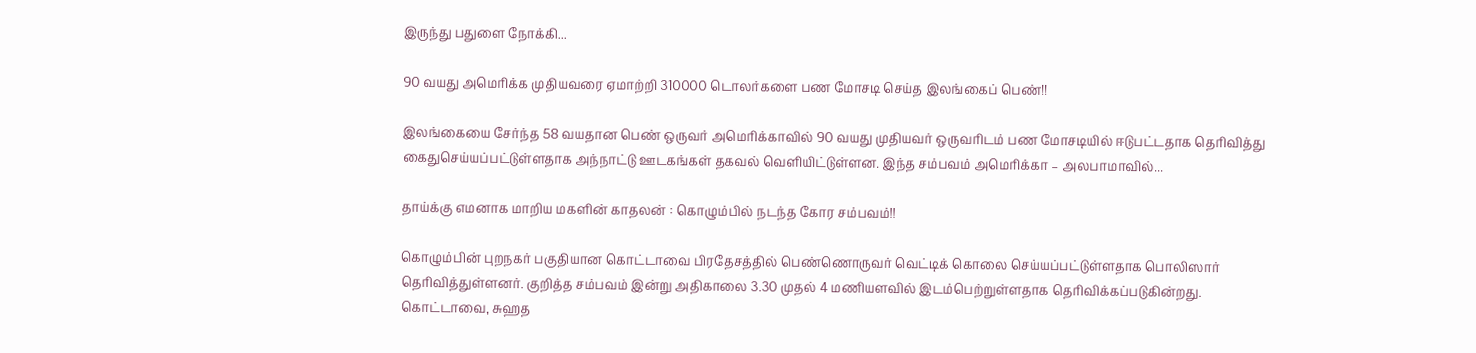இருந்து பதுளை நோக்கி...

90 வயது அமெரிக்க முதியவரை ஏமாற்றி 310000 டொலர்களை பண மோசடி செய்த இலங்கைப் பெண்!!

இலங்கையை சேர்ந்த 58 வயதான பெண் ஒருவர் அமெரிக்காவில் 90 வயது முதியவர் ஒருவரிடம் பண மோசடியில் ஈடுபட்டதாக தெரிவித்து கைதுசெய்யப்பட்டுள்ளதாக அந்நாட்டு ஊடகங்கள் தகவல் வெளியிட்டுள்ளன. இந்த சம்பவம் அமெரிக்கா – அலபாமாவில்...

தாய்க்கு எமனாக மாறிய மகளின் காதலன் : கொழும்பில் நடந்த கோர சம்பவம்!!

கொழும்பின் புறநகர் பகுதியான கொட்டாவை பிரதேசத்தில் பெண்ணொருவர் வெட்டிக் கொலை செய்யப்பட்டுள்ளதாக பொலிஸார் தெரிவித்துள்ளனர். குறித்த சம்பவம் இன்று அதிகாலை 3.30 முதல் 4 மணியளவில் இடம்பெற்றுள்ளதாக தெரிவிக்கப்படுகின்றது. கொட்டாவை, சுஹத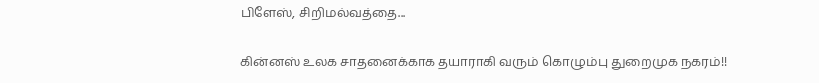பிளேஸ், சிறிமல்வத்தை...

கின்னஸ் உலக சாதனைக்காக தயாராகி வரும் கொழும்பு துறைமுக நகரம்!!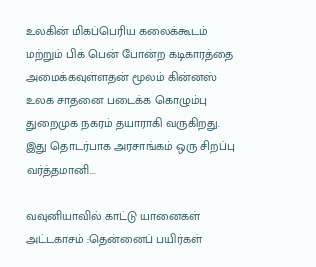உலகின் மிகப்பெரிய கலைக்கூடம் மற்றும் பிக் பென் போன்ற கடிகாரத்தை அமைக்கவுள்ளதன் மூலம் கின்னஸ் உலக சாதனை படைக்க கொழும்பு துறைமுக நகரம் தயாராகி வருகிறது. இது தொடர்பாக அரசாங்கம் ஒரு சிறப்பு வர்த்தமானி...

வவுனியாவில் காட்டு யானைகள் அட்டகாசம் :தென்னைப் பயிர்கள்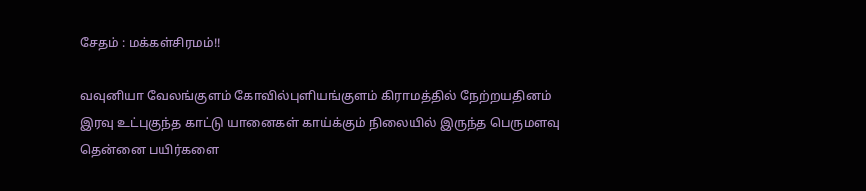சேதம் : மக்கள்சிரமம்!!

வவுனியா வேலங்குளம் கோவில்புளியங்குளம் கிராமத்தில் நேற்றயதினம் இரவு உட்புகுந்த காட்டு யானைகள் காய்க்கும் நிலையில் இருந்த பெருமளவு தென்னை பயிர்களை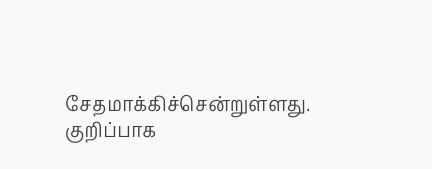சேதமாக்கிச்சென்றுள்ளது. குறிப்பாக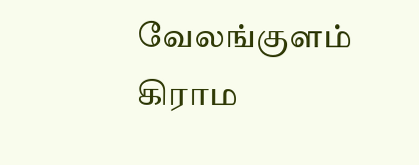வேலங்குளம் கிராம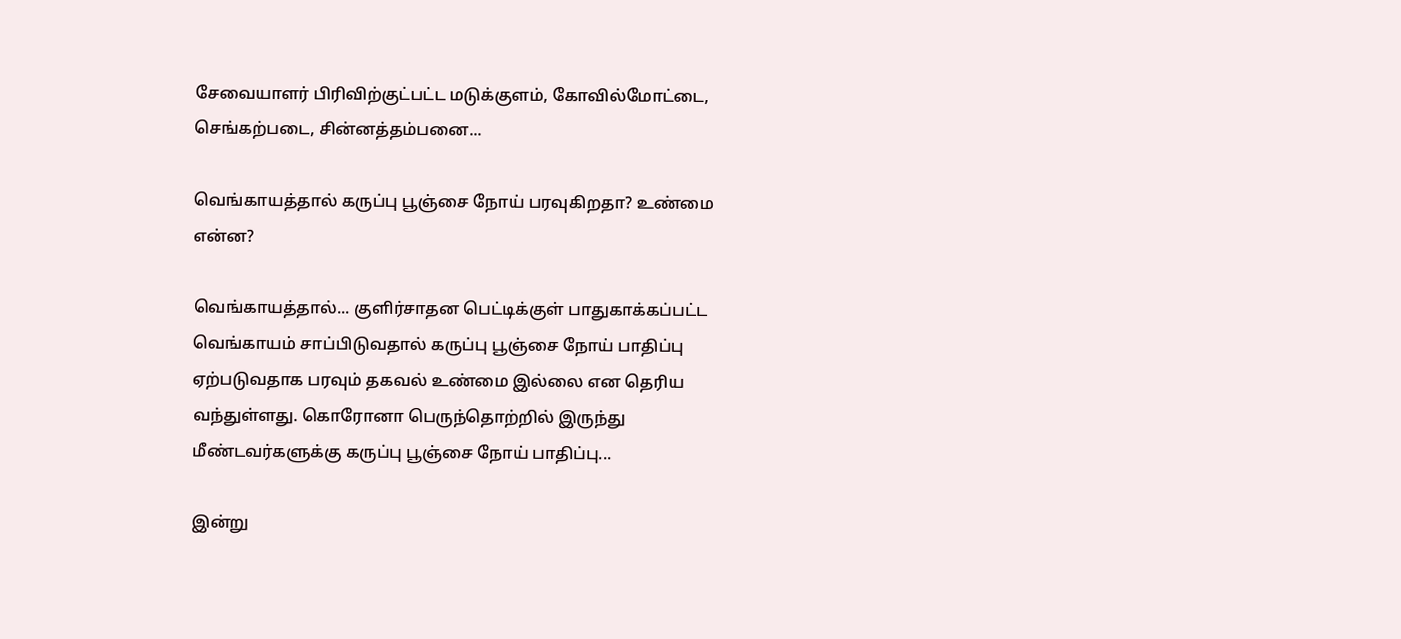சேவையாளர் பிரிவிற்குட்பட்ட மடுக்குளம், கோவில்மோட்டை, செங்கற்படை, சின்னத்தம்பனை...

வெங்காயத்தால் கருப்பு பூஞ்சை நோய் பரவுகிறதா? உண்மை என்ன?

வெங்காயத்தால்... குளிர்சாதன பெட்டிக்குள் பாதுகாக்கப்பட்ட வெங்காயம் சாப்பிடுவதால் கருப்பு பூஞ்சை நோய் பாதிப்பு ஏற்படுவதாக பரவும் தகவல் உண்மை இல்லை என தெரிய வந்துள்ளது. கொரோனா பெருந்தொற்றில் இருந்து மீண்டவர்களுக்கு கருப்பு பூஞ்சை நோய் பாதிப்பு...

இன்று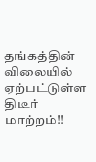தங்கத்தின் விலையில் ஏற்பட்டுள்ள திடீர் மாற்றம்!!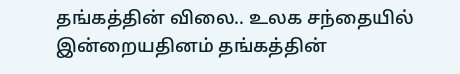தங்கத்தின் விலை.. உலக சந்தையில் இன்றையதினம் தங்கத்தின்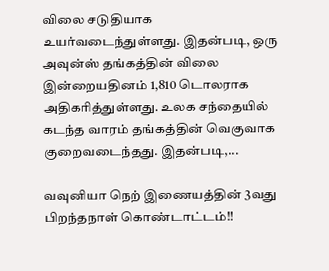விலை சடுதியாக உயர்வடைந்துள்ளது. இதன்படி, ஒரு அவுன்ஸ் தங்கத்தின் விலை இன்றையதினம் 1,810 டொலராக அதிகரித்துள்ளது. உலக சந்தையில் கடந்த வாரம் தங்கத்தின் வெகுவாக குறைவடைந்தது. இதன்படி,...

வவுனியா நெற் இணையத்தின் 3வது பிறந்தநாள் கொண்டாட்டம்!!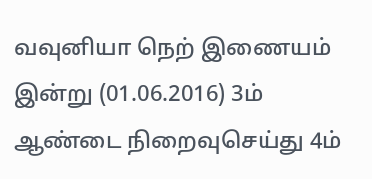வவுனியா நெற் இணையம் இன்று (01.06.2016) 3ம் ஆண்டை நிறைவுசெய்து 4ம்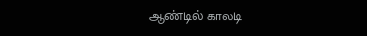ஆண்டில் காலடி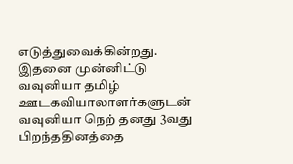எடுத்துவைக்கின்றது. இதனை முன்னிட்டு வவுனியா தமிழ் ஊடகவியாலாளர்களுடன் வவுனியா நெற் தனது 3வது பிறந்ததினத்தை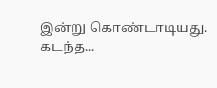இன்று கொண்டாடியது. கடந்த...